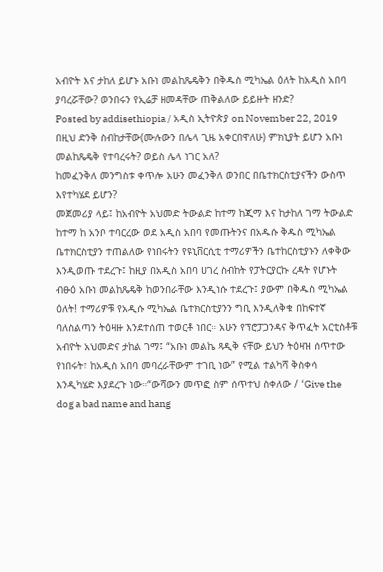አብዮት እና ታከለ ይሆኑ አቡነ መልከጼዴቅን በቅዱስ ሚካኤል ዕለት ከአዲስ አበባ ያባረሯቸው? ወንበሩን የኢሬቻ ዘመዳቸው ጠቅልለው ይይዙት ዘንድ?
Posted by addisethiopia / አዲስ ኢትዮጵያ on November 22, 2019
በዚህ ድንቅ ስብከታቸው(ሙሉውን በሌላ ጊዜ አቀርበዋለሁ) ምክኒያት ይሆን አቡነ መልከጼዴቅ የተባረሩት? ወይስ ሌላ ነገር አለ?
ከመፈንቅለ መንግስቱ ቀጥሎ አሁን መፈንቅለ ወንበር በቤተክርስቲያናችን ውስጥ እየተካሄደ ይሆን?
መጀመሪያ ላይ፤ ከአብዮት አህመድ ትውልድ ከተማ ከጂማ እና ከታከለ ገማ ትውልድ ከተማ ከ አንቦ ተባርረው ወደ አዲስ አበባ የመጡትንና በአዱሱ ቅዱስ ሚካኤል ቤተክርስቲያን ተጠልለው የነበሩትን የዩኒቨርሲቲ ተማሪዎችን ቤተከርስቲያኑን ለቀቅው እንዲወጡ ተደረጉ፤ ከዚያ በአዲስ አበባ ሀገረ ስብከት የፓትርያርኩ ረዳት የሆኑት ብፁዕ አቡነ መልከጼዴቅ ከወንበራቸው እንዲነሱ ተደረጉ፤ ያውም በቅዱስ ሚካኤል ዕለት! ተማሪዎቹ የአዲሱ ሚካኤል ቤተክርስቲያንን ግቢ እንዲለቅቁ በከፍተኛ ባለስልጣን ትዕዛዙ እንደተሰጠ ተወርቶ ነበር። አሁን የፕሮፓጋንዳና ቅጥፈት አርቲስቶቹ አብዮት አህመድና ታከል ገማ፤ “አቡነ መልኬ ጻዲቅ ናቸው ይህን ትዕዛዝ ሰጥተው የነበሩት፣ ከአዲስ አበባ መባረራቸውም ተገቢ ነው” የሚል ተልካሻ ቅስቀሳ እንዲካሄድ እያደረጉ ነው።“ውሻውን መጥፎ ስም ሰጥተህ ስቀለው / ‘Give the dog a bad name and hang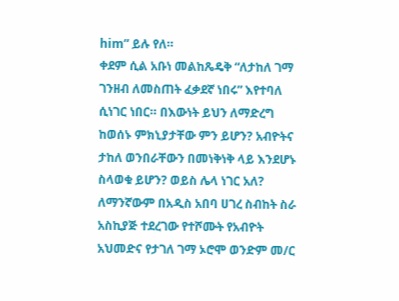him” ይሉ የለ።
ቀደም ሲል አቡነ መልከጼዴቅ “ለታከለ ገማ ገንዘብ ለመስጠት ፈቃደኛ ነበሩ” እየተባለ ሲነገር ነበር። በእውነት ይህን ለማድረግ ከወሰኑ ምክኒያታቸው ምን ይሆን? አብዮትና ታከለ ወንበራቸውን በመነቅነቅ ላይ እንደሆኑ ስላወቁ ይሆን? ወይስ ሌላ ነገር አለ? ለማንኛውም በአዲስ አበባ ሀገረ ስብከት ስራ አስኪያጅ ተደረገው የተሾሙት የአብዮት አህመድና የታገለ ገማ ኦሮሞ ወንድም መ/ር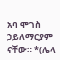አባ ሞገስ ኃይለማርያም ናቸው። *(ሌላ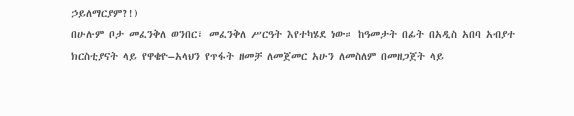ኃይለማርያም?!)
በሁሉም ቦታ መፈንቅለ ወንበር፣ መፈንቅለ ሥርዓት እየተካሄደ ነው። ከዓመታት በፊት በአዲስ አበባ አብያተ ክርስቲያናት ላይ የዋቄዮ–አላህን የጥፋት ዘመቻ ለመጀመር አሁን ለመስለም በመዘጋጀት ላይ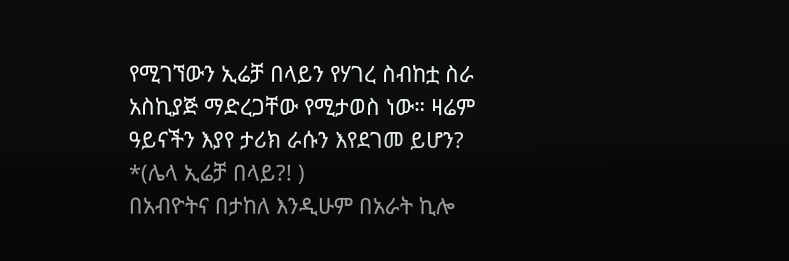የሚገኘውን ኢሬቻ በላይን የሃገረ ስብከቷ ስራ አስኪያጅ ማድረጋቸው የሚታወስ ነው። ዛሬም ዓይናችን እያየ ታሪክ ራሱን እየደገመ ይሆን? *(ሌላ ኢሬቻ በላይ?! )
በአብዮትና በታከለ እንዲሁም በአራት ኪሎ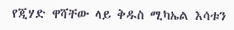የጂሃድ ዋሻቸው ላይ ቅዱስ ሚካኤል እሳቱን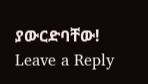ያውርድባቸው!
Leave a Reply